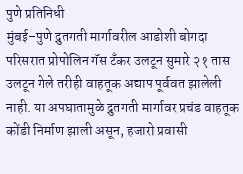पुणे प्रतिनिधी
मुंबई–पुणे द्रुतगती मार्गावरील आडोशी बोगदा परिसरात प्रोपोलिन गॅस टँकर उलटून सुमारे २१ तास उलटून गेले तरीही वाहतूक अद्याप पूर्ववत झालेली नाही. या अपघातामुळे द्रुतगती मार्गावर प्रचंड वाहतूक कोंडी निर्माण झाली असून, हजारो प्रवासी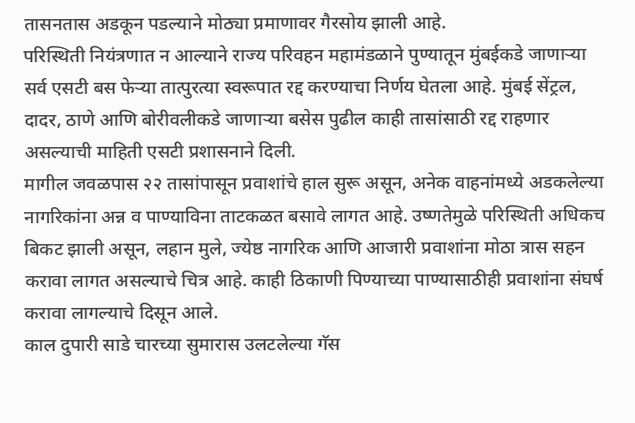तासनतास अडकून पडल्याने मोठ्या प्रमाणावर गैरसोय झाली आहे.
परिस्थिती नियंत्रणात न आल्याने राज्य परिवहन महामंडळाने पुण्यातून मुंबईकडे जाणाऱ्या सर्व एसटी बस फेऱ्या तात्पुरत्या स्वरूपात रद्द करण्याचा निर्णय घेतला आहे. मुंबई सेंट्रल, दादर, ठाणे आणि बोरीवलीकडे जाणाऱ्या बसेस पुढील काही तासांसाठी रद्द राहणार असल्याची माहिती एसटी प्रशासनाने दिली.
मागील जवळपास २२ तासांपासून प्रवाशांचे हाल सुरू असून, अनेक वाहनांमध्ये अडकलेल्या नागरिकांना अन्न व पाण्याविना ताटकळत बसावे लागत आहे. उष्णतेमुळे परिस्थिती अधिकच बिकट झाली असून, लहान मुले, ज्येष्ठ नागरिक आणि आजारी प्रवाशांना मोठा त्रास सहन करावा लागत असल्याचे चित्र आहे. काही ठिकाणी पिण्याच्या पाण्यासाठीही प्रवाशांना संघर्ष करावा लागल्याचे दिसून आले.
काल दुपारी साडे चारच्या सुमारास उलटलेल्या गॅस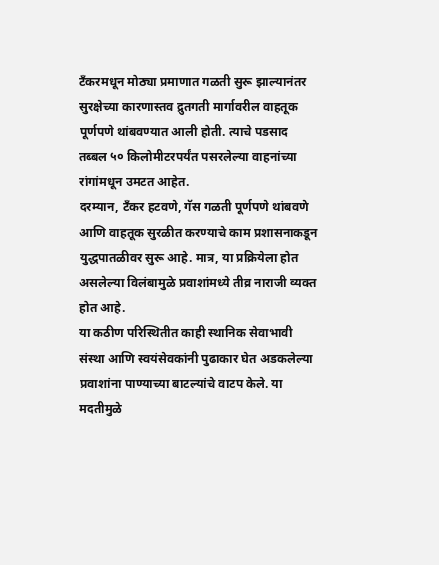टँकरमधून मोठ्या प्रमाणात गळती सुरू झाल्यानंतर सुरक्षेच्या कारणास्तव द्रुतगती मार्गावरील वाहतूक पूर्णपणे थांबवण्यात आली होती. त्याचे पडसाद तब्बल ५० किलोमीटरपर्यंत पसरलेल्या वाहनांच्या रांगांमधून उमटत आहेत.
दरम्यान, टँकर हटवणे, गॅस गळती पूर्णपणे थांबवणे आणि वाहतूक सुरळीत करण्याचे काम प्रशासनाकडून युद्धपातळीवर सुरू आहे. मात्र, या प्रक्रियेला होत असलेल्या विलंबामुळे प्रवाशांमध्ये तीव्र नाराजी व्यक्त होत आहे.
या कठीण परिस्थितीत काही स्थानिक सेवाभावी संस्था आणि स्वयंसेवकांनी पुढाकार घेत अडकलेल्या प्रवाशांना पाण्याच्या बाटल्यांचे वाटप केले. या मदतीमुळे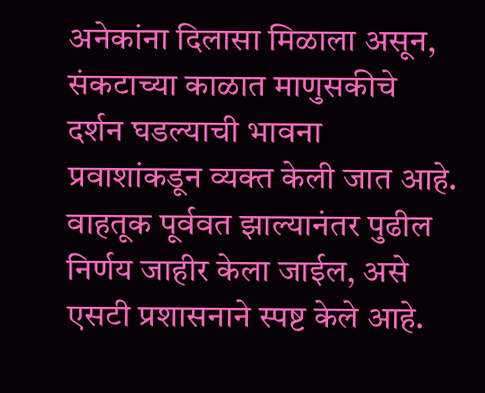अनेकांना दिलासा मिळाला असून, संकटाच्या काळात माणुसकीचे दर्शन घडल्याची भावना प्रवाशांकडून व्यक्त केली जात आहे.
वाहतूक पूर्ववत झाल्यानंतर पुढील निर्णय जाहीर केला जाईल, असे एसटी प्रशासनाने स्पष्ट केले आहे.